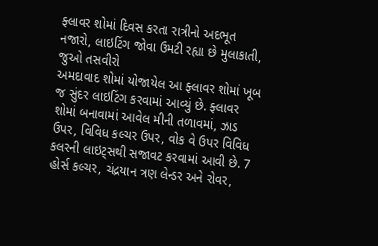ફ્લાવર શોમાં દિવસ કરતા રાત્રીનો અદભૂત નજારો, લાઇટિંગ જોવા ઉમટી રહ્યા છે મુલાકાતી, જુઓ તસવીરો
અમદાવાદ શોમાં યોજાયેલ આ ફ્લાવર શોમાં ખૂબ જ સુંદર લાઇટિંગ કરવામાં આવ્યું છે. ફ્લાવર શોમાં બનાવામાં આવેલ મીની તળાવમાં, ઝાડ ઉપર, વિવિધ કલ્ચર ઉપર, વોક વે ઉપર વિવિધ કલરની લાઇટ્સથી સજાવટ કરવામાં આવી છે. 7 હોર્સ કલ્ચર, ચંદ્રયાન ત્રણ લેન્ડર અને રોવર,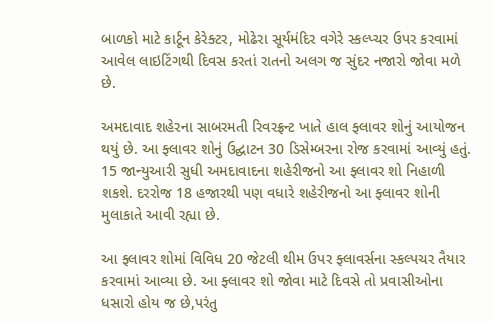બાળકો માટે કાર્ટૂન કેરેક્ટર, મોઢેરા સૂર્યમંદિર વગેરે સ્કલ્પ્ચર ઉપર કરવામાં આવેલ લાઇટિંગથી દિવસ કરતાં રાતનો અલગ જ સુંદર નજારો જોવા મળે છે.

અમદાવાદ શહેરના સાબરમતી રિવરફ્રન્ટ ખાતે હાલ ફ્લાવર શોનું આયોજન થયું છે. આ ફ્લાવર શોનું ઉદ્ઘાટન 30 ડિસેમ્બરના રોજ કરવામાં આવ્યું હતું. 15 જાન્યુઆરી સુધી અમદાવાદના શહેરીજનો આ ફ્લાવર શો નિહાળી શકશે. દરરોજ 18 હજારથી પણ વધારે શહેરીજનો આ ફ્લાવર શોની મુલાકાતે આવી રહ્યા છે.

આ ફ્લાવર શોમાં વિવિધ 20 જેટલી થીમ ઉપર ફ્લાવર્સના સ્કલ્પચર તૈયાર કરવામાં આવ્યા છે. આ ફ્લાવર શો જોવા માટે દિવસે તો પ્રવાસીઓના ધસારો હોય જ છે,પરંતુ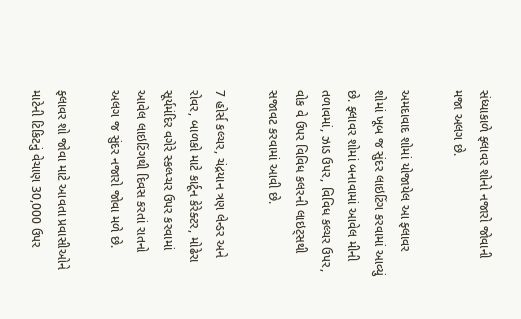સંધ્યાકાળે ફ્લાવર શોનો નજારો જોવાની મજા અલગ છે.

અમદાવાદ શોમાં યોજાયેલ આ ફ્લાવર શોમાં ખૂબ જ સુંદર લાઇટિંગ કરવામાં આવ્યું છે. ફ્લાવર શોમાં બનાવામાં આવેલ મીની તળાવમાં, ઝાડ ઉપર, વિવિધ કલ્ચર ઉપર, વોક વે ઉપર વિવિધ કલરની લાઇટ્સથી સજાવટ કરવામાં આવી છે.

7 હોર્સ કલ્ચર, ચંદ્રયાન ત્રણ લેન્ડર અને રોવર, બાળકો માટે કાર્ટૂન કેરેક્ટર, મોઢેરા સૂર્યમંદિર વગેરે સ્કલ્પ્ચર ઉપર કરવામાં આવેલ લાઇટિંગથી દિવસ કરતાં રાતનો અલગ જ સુંદર નજારો જોવા મળે છે.

ફ્લાવર શો જોવા માટે આવતા પ્રવાસીઓને માટેની ટિકિટનું વેચાણ 30,000 ઉપર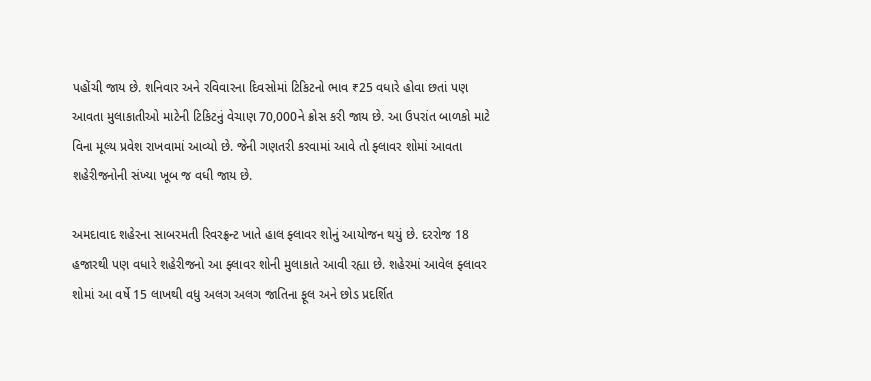પહોંચી જાય છે. શનિવાર અને રવિવારના દિવસોમાં ટિકિટનો ભાવ ₹25 વધારે હોવા છતાં પણ આવતા મુલાકાતીઓ માટેની ટિકિટનું વેચાણ 70,000ને ક્રોસ કરી જાય છે. આ ઉપરાંત બાળકો માટે વિના મૂલ્ય પ્રવેશ રાખવામાં આવ્યો છે. જેની ગણતરી કરવામાં આવે તો ફ્લાવર શોમાં આવતા શહેરીજનોની સંખ્યા ખૂબ જ વધી જાય છે.

અમદાવાદ શહેરના સાબરમતી રિવરફ્રન્ટ ખાતે હાલ ફ્લાવર શોનું આયોજન થયું છે. દરરોજ 18 હજારથી પણ વધારે શહેરીજનો આ ફ્લાવર શોની મુલાકાતે આવી રહ્યા છે. શહેરમાં આવેલ ફ્લાવર શોમાં આ વર્ષે 15 લાખથી વધુ અલગ અલગ જાતિના ફૂલ અને છોડ પ્રદર્શિત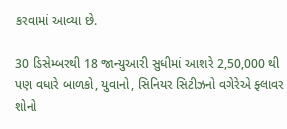કરવામાં આવ્યા છે.

30 ડિસેમ્બરથી 18 જાન્યુઆરી સુધીમાં આશરે 2,50,000 થી પણ વધારે બાળકો, યુવાનો, સિનિયર સિટીઝનો વગેરેએ ફ્લાવર શોનો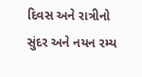દિવસ અને રાત્રીનો સુંદર અને નયન રમ્ય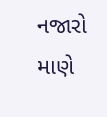નજારો માણે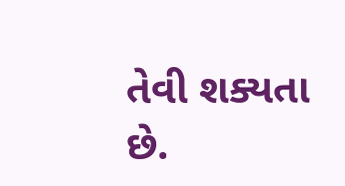તેવી શક્યતા છે.